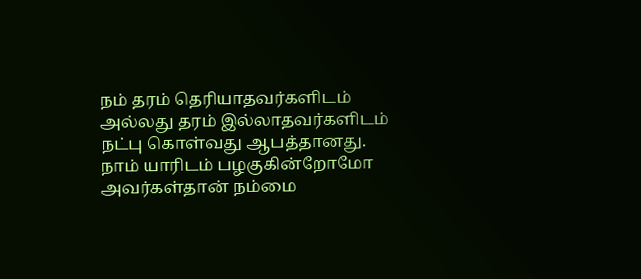நம் தரம் தெரியாதவர்களிடம் அல்லது தரம் இல்லாதவர்களிடம் நட்பு கொள்வது ஆபத்தானது.
நாம் யாரிடம் பழகுகின்றோமோ அவர்கள்தான் நம்மை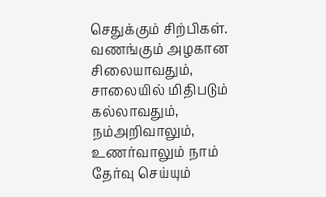செதுக்கும் சிற்பிகள்.
வணங்கும் அழகான சிலையாவதும், சாலையில் மிதிபடும் கல்லாவதும், நம்அறிவாலும், உணர்வாலும் நாம் தேர்வு செய்யும்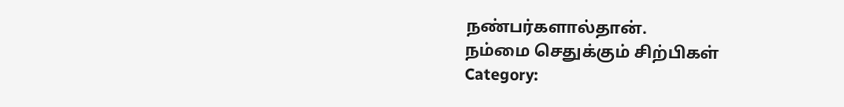நண்பர்களால்தான்.
நம்மை செதுக்கும் சிற்பிகள்
Category: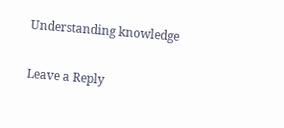Understanding knowledge

Leave a Reply